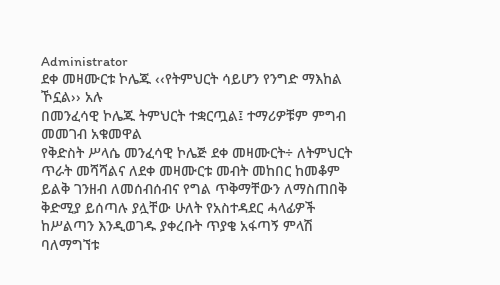Administrator
ደቀ መዛሙርቱ ኮሌጁ ‹‹የትምህርት ሳይሆን የንግድ ማእከል ኾኗል›› አሉ
በመንፈሳዊ ኮሌጁ ትምህርት ተቋርጧል፤ ተማሪዎቹም ምግብ መመገብ አቁመዋል
የቅድስት ሥላሴ መንፈሳዊ ኮሌጅ ደቀ መዛሙርት÷ ለትምህርት ጥራት መሻሻልና ለደቀ መዛሙርቱ መብት መከበር ከመቆም ይልቅ ገንዘብ ለመሰብሰብና የግል ጥቅማቸውን ለማስጠበቅ ቅድሚያ ይሰጣሉ ያሏቸው ሁለት የአስተዳደር ሓላፊዎች ከሥልጣን እንዲወገዱ ያቀረቡት ጥያቄ አፋጣኝ ምላሽ ባለማግኘቱ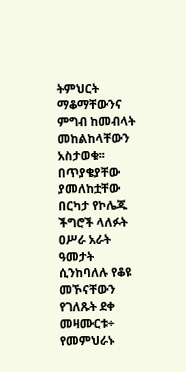ትምህርት ማቆማቸውንና ምግብ ከመብላት መከልከላቸውን አስታወቁ፡፡ በጥያቄያቸው ያመለከቷቸው በርካታ የኮሌጁ ችግሮች ላለፉት ዐሥራ አራት ዓመታት ሲንከባለሉ የቆዩ መኾናቸውን የገለጹት ደቀ መዛሙርቱ÷ የመምህራኑ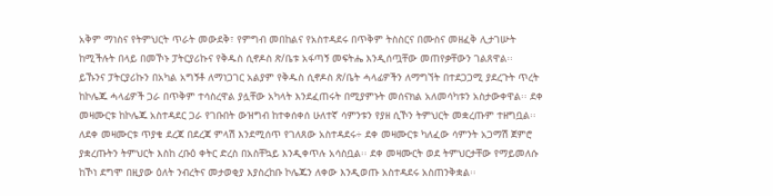አቅም ማነስና የትምህርት ጥራት መውደቅ፣ የምግብ መበከልና የአስተዳደሩ በጥቅም ትስስርና በሙስና መዘፈቅ ሊታገሡት ከሚችሉት በላይ በመኾኑ ፓትርያሪኩና የቅዱስ ሲኖዶስ ጽ/ቤቱ አፋጣኝ መፍትሔ እንዲሰጧቸው መጠየቃቸውን ገልጸዋል፡፡
ይኹንና ፓትርያሪኩን በአካል አግኝቶ ለማነጋገር አልያም የቅዱስ ሲኖዶስ ጽ/ቤት ሓላፊዎችን ለማግኘት በተደጋጋሚ ያደረጉት ጥረት ከኮሌጁ ሓላፊዎች ጋራ በጥቅም ተሳስረዋል ያሏቸው አካላት እንደፈጠሩት በሚያምኑት መሰናክል አለመሳካቱን አስታውቀዋል፡፡ ደቀ መዛሙርቱ ከኮሌጁ አስተዳደር ጋራ የገቡበት ውዝግብ ከተቀሰቀሰ ሁለተኛ ሳምንቱን የያዘ ሲኾን ትምህርት መቋረጡም ተዘግቧል፡፡ ለደቀ መዛሙርቱ ጥያቄ ደረጃ በደረጃ ምላሽ እንደሚሰጥ የገለጸው አስተዳደሩ÷ ደቀ መዛሙርቱ ካለፈው ሳምንት አጋማሽ ጀምሮ ያቋረጡትን ትምህርት እስከ ረቡዕ ቀትር ድረስ በአስቸኳይ እንዲቀጥሉ አሳስቧል፡፡ ደቀ መዛሙርት ወደ ትምህርታቸው የማይመለሱ ከኾነ ደግሞ በዚያው ዕለት ንብረትና መታወቂያ እያስረከቡ ኮሌጁን ለቀው እንዲወጡ አስተዳደሩ አስጠንቅቋል፡፡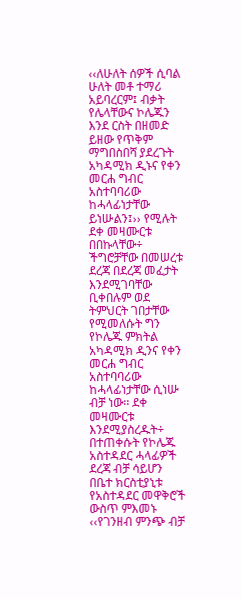‹‹ለሁለት ሰዎች ሲባል ሁለት መቶ ተማሪ አይባረርም፤ ብቃት የሌላቸውና ኮሌጁን እንደ ርስት በዘመድ ይዘው የጥቅም ማግበስበሻ ያደረጉት አካዳሚክ ዲኑና የቀን መርሐ ግብር አስተባባሪው ከሓላፊነታቸው ይነሡልን፤›› የሚሉት ደቀ መዛሙርቱ በበኩላቸው÷ ችግሮቻቸው በመሠረቱ ደረጃ በደረጃ መፈታት እንደሚገባቸው ቢቀበሉም ወደ ትምህርት ገበታቸው የሚመለሱት ግን የኮሌጁ ምክትል አካዳሚክ ዲንና የቀን መርሐ ግብር አስተባባሪው ከሓላፊነታቸው ሲነሡ ብቻ ነው፡፡ ደቀ መዛሙርቱ እንደሚያስረዱት÷ በተጠቀሱት የኮሌጁ አስተዳደር ሓላፊዎች ደረጃ ብቻ ሳይሆን በቤተ ክርስቲያኒቱ የአስተዳደር መዋቅሮች ውስጥ ምእመኑ ‹‹የገንዘብ ምንጭ ብቻ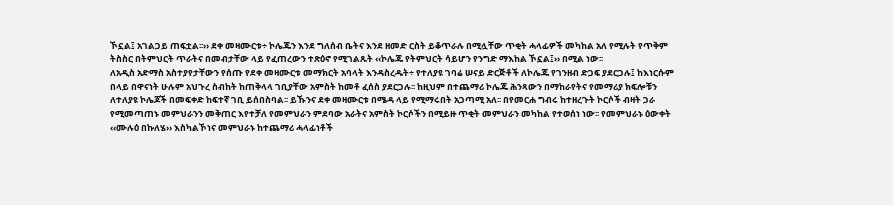ኾኗል፤ አገልጋይ ጠፍቷል፡፡›› ደቀ መዛሙርቱ÷ ኮሌጁን እንደ ግለሰብ ቤትና እንደ ዘመድ ርስት ይቆጥራሉ በሚሏቸው ጥቂት ሓላፊዎች መካከል አለ የሚሉት የጥቅም ትስስር በትምህርት ጥራትና በመብታቸው ላይ የፈጠረውን ተጽዕኖ የሚገልጹት ‹‹ኮሌጁ የትምህርት ሳይሆን የንግድ ማእከል ኾኗል፤›› በሚል ነው፡፡
ለአዲስ አድማስ አስተያየታቸውን የሰጡ የደቀ መዛሙርቱ መማክርት አባላት እንዳስረዱት÷ የተለያዩ ገባሬ ሠናይ ድርጅቶች ለኮሌጁ የገንዘብ ድጋፍ ያደርጋሉ፤ ከእነርሱም በላይ በዋናነት ሁሉም አህጉረ ስብከት ከጠቅላላ ገቢያቸው አምስት ከመቶ ፈሰስ ያደርጋሉ፡፡ ከዚህም በተጨማሪ ኮሌጁ ሕንጻውን በማከራየትና የመማሪያ ክፍሎቹን ለተለያዩ ኮሌጆች በመፍቀድ ከፍተኛ ገቢ ይሰበስባል፡፡ ይኹንና ደቀ መዛሙርቱ በሜዳ ላይ የሚማሩበት አጋጣሚ አለ፡፡ በየመርሐ ግብሩ ከተዘረጉት ኮርሶች ብዛት ጋራ የሚመጣጠኑ መምህራንን መቅጠር እየተቻለ የመምህራን ምደባው አራትና አምስት ኮርሶችን በሚይዙ ጥቂት መምህራን መካከል የተወሰነ ነው፡፡ የመምህራኑ ዕውቀት ‹‹ሙሉዕ በኩለሄ›› እስካልኾነና መምህራኑ ከተጨማሪ ሓላፊነቶች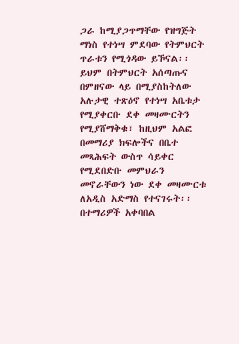ጋራ ከሚያጋጥማቸው የዝግጅት ማነስ የተነሣ ምደባው የትምህርት ጥራቱን የሚጎዳው ይኾናል፡፡ ይህም በትምህርት አሰጣጡና በምዘናው ላይ በሚያስከትለው አሉታዊ ተጽዕኖ የተነሣ አቤቱታ የሚያቀርቡ ደቀ መዛሙርትን የሚያሸማቅቁ፣ ከዚህም አልፎ በመማሪያ ክፍሎችና በቤተ መጻሕፍት ውስጥ ሳይቀር የሚደበድቡ መምህራን መኖራቸውን ነው ደቀ መዛሙርቱ ለአዲስ አድማስ የተናገሩት፡፡
በተማሪዎች አቀባበል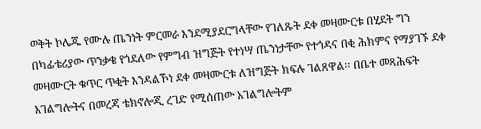ወቅት ኮሌጁ የሙሉ ጤንነት ምርመራ እንደሚያደርግላቸው የገለጹት ደቀ መዛሙርቱ በሂደት ግን በካፊቴሪያው ጥንቃቄ የጎደለው የምግብ ዝግጅት የተነሣ ጤንነታቸው የተጎዳና በቂ ሕክምና የማያገኙ ደቀ መዛሙርት ቁጥር ጥቂት እንዳልኾነ ደቀ መዛሙርቱ ለዝግጅት ክፍሉ ገልጸዋል፡፡ በቤተ መጻሕፍት አገልግሎትና በመረጃ ቴክኖሎጂ ረገድ የሚሰጠው አገልግሎትም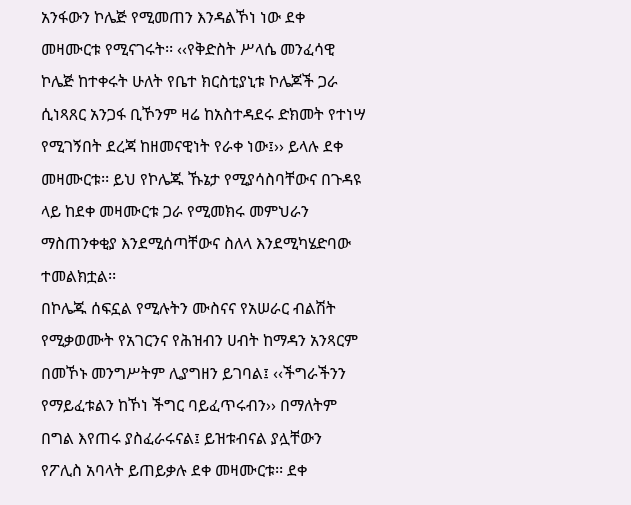አንፋውን ኮሌጅ የሚመጠን እንዳልኾነ ነው ደቀ መዛሙርቱ የሚናገሩት፡፡ ‹‹የቅድስት ሥላሴ መንፈሳዊ ኮሌጅ ከተቀሩት ሁለት የቤተ ክርስቲያኒቱ ኮሌጆች ጋራ ሲነጻጸር አንጋፋ ቢኾንም ዛሬ ከአስተዳደሩ ድክመት የተነሣ የሚገኝበት ደረጃ ከዘመናዊነት የራቀ ነው፤›› ይላሉ ደቀ መዛሙርቱ፡፡ ይህ የኮሌጁ ኹኔታ የሚያሳስባቸውና በጉዳዩ ላይ ከደቀ መዛሙርቱ ጋራ የሚመክሩ መምህራን ማስጠንቀቂያ እንደሚሰጣቸውና ስለላ እንደሚካሄድባው ተመልክቷል፡፡
በኮሌጁ ሰፍኗል የሚሉትን ሙስናና የአሠራር ብልሽት የሚቃወሙት የአገርንና የሕዝብን ሀብት ከማዳን አንጻርም በመኾኑ መንግሥትም ሊያግዘን ይገባል፤ ‹‹ችግራችንን የማይፈቱልን ከኾነ ችግር ባይፈጥሩብን›› በማለትም በግል እየጠሩ ያስፈራሩናል፤ ይዝቱብናል ያሏቸውን የፖሊስ አባላት ይጠይቃሉ ደቀ መዛሙርቱ፡፡ ደቀ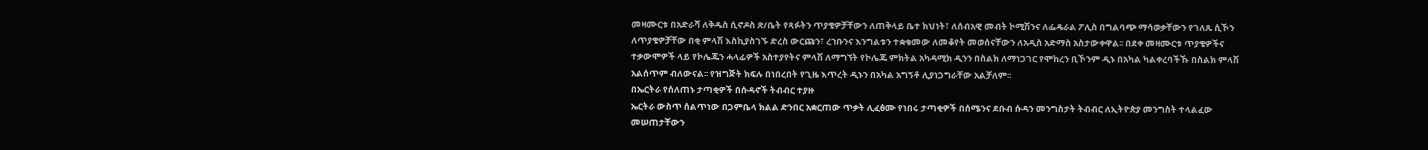መዛሙርቱ በአድራሻ ለቅዱስ ሲኖዶስ ጽ/ቤት የጻፉትን ጥያቄዎቻቸውን ለጠቅላይ ቤተ ክህነት፣ ለሰብአዊ መብት ኮሚሽንና ለፌዴራል ፖሊስ በግልባጭ ማሳወቃቸውን የገለጹ ሲኾን ለጥያቄዎቻቸው በቂ ምላሽ እስኪያስገኙ ድረስ ውርጩን፣ ረኀቡንና እንግልቱን ተቋቁመው ለመቆየት መወሰናቸውን ለአዲስ አድማስ አስታውቀዋል፡፡ በደቀ መዛሙርቱ ጥያቄዎችና ተቃውሞዎች ላይ የኮሌጁን ሓላፊዎች አስተያየትና ምላሽ ለማግኘት የኮሌጁ ምክትል አካዳሚክ ዲንን በስልክ ለማነጋገር የሞከረን ቢኾንም ዲኑ በአካል ካልቀረባችኹ በስልክ ምላሽ አልሰጥም ብለውናል፡፡ የዝግጅት ክፍሉ በነበረበት የጊዜ እጥረት ዲኑን በአካል አግኝቶ ሊያነጋግራቸው አልቻለም፡፡
በኤርትራ የሰለጠኑ ታጣቂዎች በሱዳኖች ትብብር ተያዙ
ኤርትራ ውስጥ ሰልጥነው በጋምቤላ ክልል ድንበር አቋርጠው ጥቃት ሊፈፅሙ የነበሩ ታጣቂዎች በሰሜንና ደቡብ ሱዳን መንግስታት ትብብር ለኢትዮጵያ መንግስት ተላልፈው መሠጠታቸውን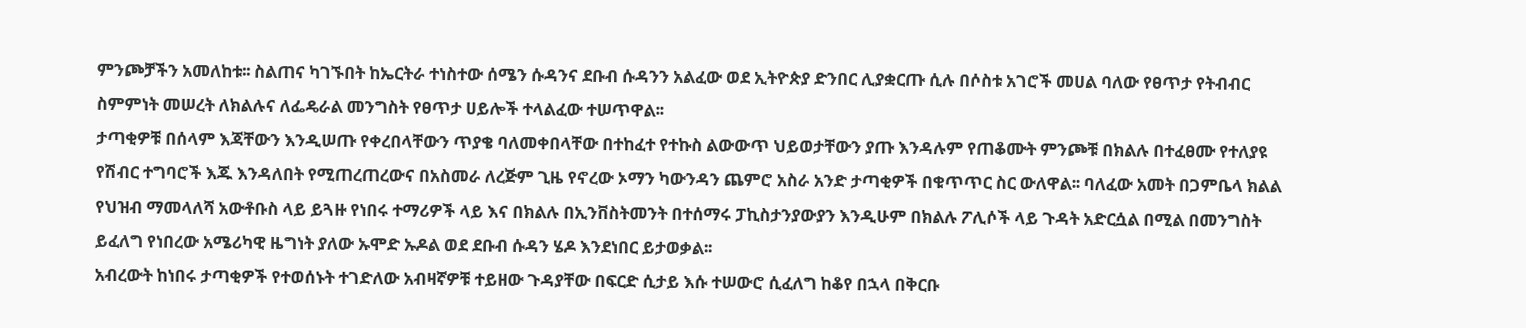ምንጮቻችን አመለከቱ፡፡ ስልጠና ካገኙበት ከኤርትራ ተነስተው ሰሜን ሱዳንና ደቡብ ሱዳንን አልፈው ወደ ኢትዮጵያ ድንበር ሊያቋርጡ ሲሉ በሶስቱ አገሮች መሀል ባለው የፀጥታ የትብብር ስምምነት መሠረት ለክልሉና ለፌዴራል መንግስት የፀጥታ ሀይሎች ተላልፈው ተሠጥዋል፡፡
ታጣቂዎቹ በሰላም እጃቸውን እንዲሠጡ የቀረበላቸውን ጥያቄ ባለመቀበላቸው በተከፈተ የተኩስ ልውውጥ ህይወታቸውን ያጡ እንዳሉም የጠቆሙት ምንጮቹ በክልሉ በተፈፀሙ የተለያዩ የሽብር ተግባሮች እጁ እንዳለበት የሚጠረጠረውና በአስመራ ለረጅም ጊዜ የኖረው ኦማን ካውንዳን ጨምሮ አስራ አንድ ታጣቂዎች በቁጥጥር ስር ውለዋል፡፡ ባለፈው አመት በጋምቤላ ክልል የህዝብ ማመላለሻ አውቶቡስ ላይ ይጓዙ የነበሩ ተማሪዎች ላይ እና በክልሉ በኢንቨስትመንት በተሰማሩ ፓኪስታንያውያን እንዲሁም በክልሉ ፖሊሶች ላይ ጉዳት አድርሷል በሚል በመንግስት ይፈለግ የነበረው አሜሪካዊ ዜግነት ያለው ኡሞድ ኡዶል ወደ ደቡብ ሱዳን ሄዶ እንደነበር ይታወቃል፡፡
አብረውት ከነበሩ ታጣቂዎች የተወሰኑት ተገድለው አብዛኛዎቹ ተይዘው ጉዳያቸው በፍርድ ሲታይ እሱ ተሠውሮ ሲፈለግ ከቆየ በኋላ በቅርቡ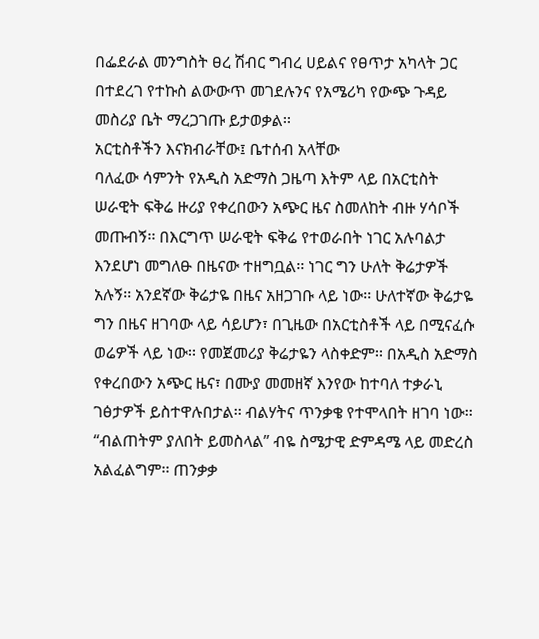በፌደራል መንግስት ፀረ ሽብር ግብረ ሀይልና የፀጥታ አካላት ጋር በተደረገ የተኩስ ልውውጥ መገደሉንና የአሜሪካ የውጭ ጉዳይ መስሪያ ቤት ማረጋገጡ ይታወቃል፡፡
አርቲስቶችን እናክብራቸው፤ ቤተሰብ አላቸው
ባለፈው ሳምንት የአዲስ አድማስ ጋዜጣ እትም ላይ በአርቲስት ሠራዊት ፍቅሬ ዙሪያ የቀረበውን አጭር ዜና ስመለከት ብዙ ሃሳቦች መጡብኝ፡፡ በእርግጥ ሠራዊት ፍቅሬ የተወራበት ነገር አሉባልታ እንደሆነ መግለፁ በዜናው ተዘግቧል፡፡ ነገር ግን ሁለት ቅሬታዎች አሉኝ፡፡ አንደኛው ቅሬታዬ በዜና አዘጋገቡ ላይ ነው፡፡ ሁለተኛው ቅሬታዬ ግን በዜና ዘገባው ላይ ሳይሆን፣ በጊዜው በአርቲስቶች ላይ በሚናፈሱ ወሬዎች ላይ ነው፡፡ የመጀመሪያ ቅሬታዬን ላስቀድም፡፡ በአዲስ አድማስ የቀረበውን አጭር ዜና፣ በሙያ መመዘኛ እንየው ከተባለ ተቃራኒ ገፅታዎች ይስተዋሉበታል፡፡ ብልሃትና ጥንቃቄ የተሞላበት ዘገባ ነው፡፡
“ብልጠትም ያለበት ይመስላል” ብዬ ስሜታዊ ድምዳሜ ላይ መድረስ አልፈልግም፡፡ ጠንቃቃ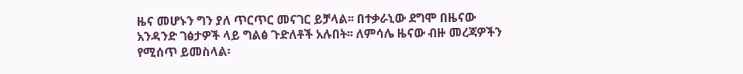ዜና መሆኑን ግን ያለ ጥርጥር መናገር ይቻላል፡፡ በተቃራኒው ደግሞ በዜናው አንዳንድ ገፅታዎች ላይ ግልፅ ጉድለቶች አሉበት፡፡ ለምሳሌ ዜናው ብዙ መረጃዎችን የሚሰጥ ይመስላል፡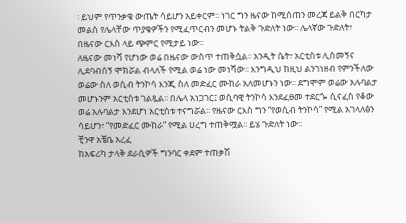፡ ይህም የጥንቃቄ ውጤት ሳይሆን አይቀርም፡፡ ነገር ግን ዜናው ከሚሰጠን መረጃ ይልቅ በርካታ መልስ የሌላቸው ጥያቄዎችን የሚፈጥርብን መሆኑ ትልቅ ጉድለት ነው፡፡ ሌላኛው ጉድለት፣ በዜናው ርእስ ላይ ጭምር የሚታይ ነው፡፡
ለዜናው መነሻ የሆነው ወሬ በዜናው ውስጥ ተጠቅሷል፡፡ አንዲት ሴት፣ አርቲስቱ ሊስመኝና ሊደባብሰኝ ሞክሯል ብላለች የሚል ወሬ ነው መነሻው፡፡ እንግዲህ ከዚህ ልንገነዘብ የምንችለው ወሬው ስለ ወሲብ ትንኮሳ እንጂ ስለ መድፈር ሙከራ አለመሆኑን ነው፡፡ ደግሞም ወሬው አሉባልታ መሆኑንም አርቲስቱ ገልጿል፡፡ በሌላ አነጋገር፤ ወሲባዊ ትንኮሳ እንደፈፀመ ተደርጐ ሲናፈስ የቆው ወሬ አሉባልታ እንደሆነ አርቲስቱ ተናግሯል፡፡ የዜናው ርእስ ግን “የወሲብ ትንኮሳ” የሚል አገላለፅን ሳይሆን፣ “የመድፈር ሙከራ” የሚል ሀረግ ተጠቅሟል፡፡ ይሄ ጉድለት ነው፡፡
ቺንዋ አቼቤ አረፈ
ከአፍሪካ ታላቅ ደራሲዎች ግንባር ቀደም ተጠቃሽ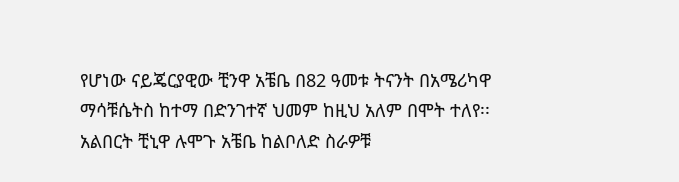የሆነው ናይጄርያዊው ቺንዋ አቼቤ በ82 ዓመቱ ትናንት በአሜሪካዋ ማሳቹሴትስ ከተማ በድንገተኛ ህመም ከዚህ አለም በሞት ተለየ፡፡ አልበርት ቺኒዋ ሉሞጉ አቼቤ ከልቦለድ ስራዎቹ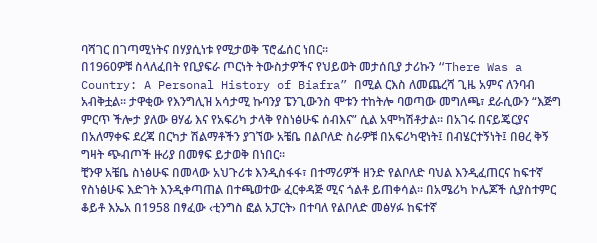ባሻገር በገጣሚነትና በሃያሲነቱ የሚታወቅ ፕሮፌሰር ነበር፡፡
በ1960ዎቹ ስላለፈበት የቢያፍራ ጦርነት ትውስታዎችና የህይወት መታሰቢያ ታሪኩን “There Was a Country: A Personal History of Biafra” በሚል ርእስ ለመጨረሻ ጊዜ አምና ለንባብ አብቅቷል፡፡ ታዋቂው የእንግሊዝ አሳታሚ ኩባንያ ፔንጊውንስ ሞቱን ተከትሎ ባወጣው መግለጫ፣ ደራሲውን “እጅግ ምርጥ ችሎታ ያለው ፀሃፊ እና የአፍሪካ ታላቅ የስነፅሁፍ ሰብእና” ሲል አሞካሽቶታል፡፡ በአገሩ በናይጄርያና በአለማቀፍ ደረጃ በርካታ ሽልማቶችን ያገኘው አቼቤ በልቦለድ ስራዎቹ በአፍሪካዊነት፤ በብሄርተኝነት፤ በፀረ ቅኝ ግዛት ጭብጦች ዙሪያ በመፃፍ ይታወቅ በነበር፡፡
ቺንዋ አቼቤ ስነፅሁፍ በመላው አህጉሪቱ እንዲስፋፋ፣ በተማሪዎች ዘንድ የልቦለድ ባህል እንዲፈጠርና ከፍተኛ የስነፅሁፍ እድገት እንዲቀጣጠል በተጫወተው ፈርቀዳጅ ሚና ጎልቶ ይጠቀሳል፡፡ በአሜሪካ ኮሌጆች ሲያስተምር ቆይቶ እኤአ በ1958 በፃፈው ‹ቲንግስ ፎል አፓርት› በተባለ የልቦለድ መፅሃፉ ከፍተኛ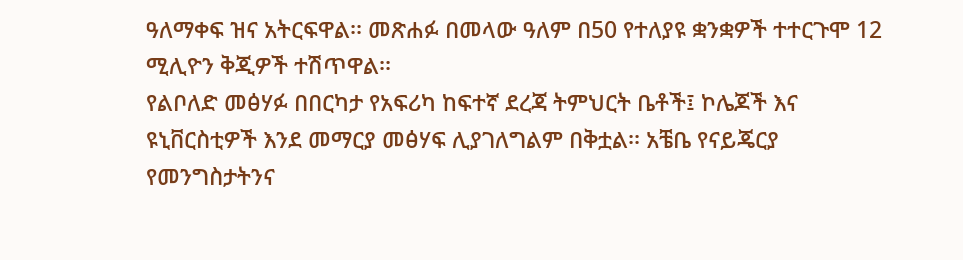ዓለማቀፍ ዝና አትርፍዋል፡፡ መጽሐፉ በመላው ዓለም በ50 የተለያዩ ቋንቋዎች ተተርጉሞ 12 ሚሊዮን ቅጂዎች ተሽጥዋል፡፡
የልቦለድ መፅሃፉ በበርካታ የአፍሪካ ከፍተኛ ደረጃ ትምህርት ቤቶች፤ ኮሌጆች እና ዩኒቨርስቲዎች እንደ መማርያ መፅሃፍ ሊያገለግልም በቅቷል፡፡ አቼቤ የናይጄርያ የመንግስታትንና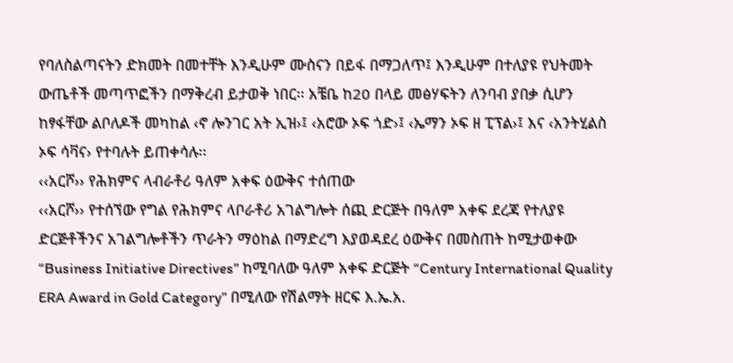የባለስልጣናትን ድክመት በመተቸት እንዲሁም ሙስናን በይፋ በማጋለጥ፤ እንዲሁም በተለያዩ የህትመት ውጤቶች መጣጥፎችን በማቅረብ ይታወቅ ነበር፡፡ አቼቤ ከ20 በላይ መፅሃፍትን ለንባብ ያበቃ ሲሆን ከፃፋቸው ልቦለዶች መካከል ‹ኖ ሎንገር አት ኢዝ›፤ ‹አሮው ኦፍ ጎድ›፤ ‹ኤማን ኦፍ ዘ ፒፕል›፤ እና ‹አንትሂልስ ኦፍ ሳቫና› የተባሉት ይጠቀሳሉ፡፡
‹‹አርሾ›› የሕክምና ላብራቶሪ ዓለም አቀፍ ዕውቅና ተሰጠው
‹‹አርሾ›› የተሰኘው የግል የሕክምና ላቦራቶሪ አገልግሎት ሰጪ ድርጅት በዓለም አቀፍ ደረጃ የተለያዩ ድርጅቶችንና አገልግሎቶችን ጥራትን ማዕከል በማድረግ እያወዳደረ ዕውቅና በመስጠት ከሚታወቀው “Business Initiative Directives” ከሚባለው ዓለም አቀፍ ድርጅት “Century International Quality ERA Award in Gold Category” በሚለው የሽልማት ዘርፍ እ.ኤ.አ.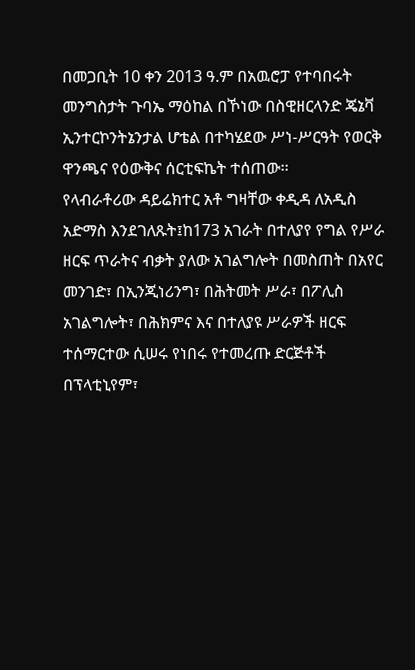በመጋቢት 10 ቀን 2013 ዓ.ም በአዉሮፓ የተባበሩት መንግስታት ጉባኤ ማዕከል በኾነው በስዊዘርላንድ ጄኔቫ ኢንተርኮንትኔንታል ሆቴል በተካሄደው ሥነ-ሥርዓት የወርቅ ዋንጫና የዕውቅና ሰርቲፍኬት ተሰጠው፡፡
የላብራቶሪው ዳይሬክተር አቶ ግዛቸው ቀዲዳ ለአዲስ አድማስ እንደገለጹት፤ከ173 አገራት በተለያየ የግል የሥራ ዘርፍ ጥራትና ብቃት ያለው አገልግሎት በመስጠት በአየር መንገድ፣ በኢንጂነሪንግ፣ በሕትመት ሥራ፣ በፖሊስ አገልግሎት፣ በሕክምና እና በተለያዩ ሥራዎች ዘርፍ ተሰማርተው ሲሠሩ የነበሩ የተመረጡ ድርጅቶች በፕላቲኒየም፣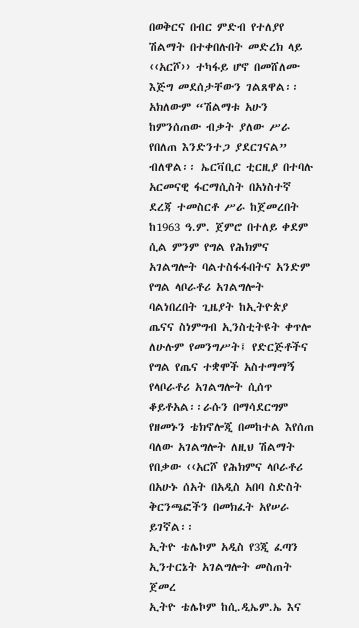በወቅርና በብር ምድብ የተለያየ ሽልማት በተቀበሉበት መድረክ ላይ ‹‹አርሾ›› ተካፋይ ሆኖ በመሸለሙ እጅግ መደሰታቸውን ገልጸዋል፡፡
አክለውም “ሽልማቱ አሁን ከምንሰጠው ብቃት ያለው ሥራ የበለጠ እንድንተጋ ያደርገናል” ብለዋል፡፡ ኤርቫቢር ቲርዚያ በተባሉ አርመናዊ ፋርማሲስት በአነስተኛ ደረጃ ተመስርቶ ሥራ ከጀመረበት ከ1963 ዓ.ም. ጀምሮ በተለይ ቀደም ሲል ምንም የግል የሕክምና አገልግሎት ባልተስፋፋበትና አንድም የግል ላቦራቶሪ አገልግሎት ባልነበረበት ጊዜያት ከኢትዮጵያ ጤናና ስነምግብ ኢንስቲትዩት ቀጥሎ ለሁሉም የመንግሥት፤ የድርጅቶችና የግል የጤና ተቋሞች አስተማማኝ የላቦራቶሪ አገልግሎት ሲሰጥ ቆይቶአል፡፡ራሱን በማሳደርግም የዘመኑን ቴክኖሎጂ በመከተል እየሰጠ ባለው አገልግሎት ለዚህ ሽልማት የበቃው ‹‹አርሾ የሕክምና ላቦራቶሪ በአሁኑ ሰአት በአዲስ አበባ ስድስት ቅርንጫፎችን በመክፈት አየሠራ ይገኛል፡፡
ኢትዮ ቴሌኮም አዲስ የ3ጂ ፈጣን ኢንተርኔት አገልግሎት መስጠት ጀመረ
ኢትዮ ቴሌኮም ከሲ.ዲኤም.ኤ እና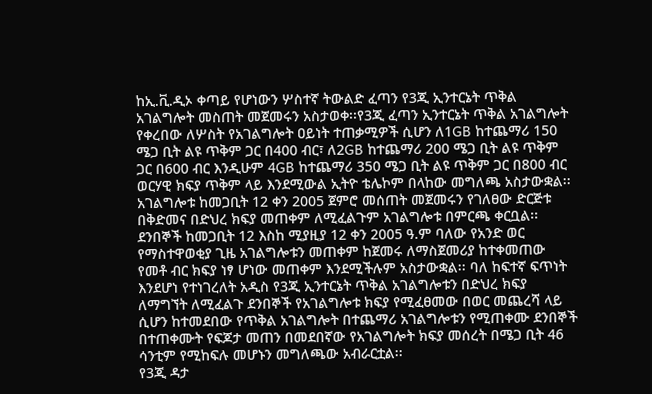ከኢ.ቪ.ዲኦ ቀጣይ የሆነውን ሦስተኛ ትውልድ ፈጣን የ3ጂ ኢንተርኔት ጥቅል አገልግሎት መስጠት መጀመሩን አስታወቀ፡፡የ3ጂ ፈጣን ኢንተርኔት ጥቅል አገልግሎት የቀረበው ለሦስት የአገልግሎት ዐይነት ተጠቃሚዎች ሲሆን ለ1GB ከተጨማሪ 150 ሜጋ ቢት ልዩ ጥቅም ጋር በ400 ብር፣ ለ2GB ከተጨማሪ 200 ሜጋ ቢት ልዩ ጥቅም ጋር በ600 ብር እንዲሁም 4GB ከተጨማሪ 350 ሜጋ ቢት ልዩ ጥቅም ጋር በ800 ብር ወርሃዊ ክፍያ ጥቅም ላይ እንደሚውል ኢትዮ ቴሌኮም በላከው መግለጫ አስታውቋል፡፡
አገልግሎቱ ከመጋቢት 12 ቀን 2005 ጀምሮ መሰጠት መጀመሩን የገለፀው ድርጅቱ በቅድመና በድህረ ክፍያ መጠቀም ለሚፈልጉም አገልግሎቱ በምርጫ ቀርቧል፡፡ደንበኞች ከመጋቢት 12 እስከ ሚያዚያ 12 ቀን 2005 ዓ.ም ባለው የአንድ ወር የማስተዋወቂያ ጊዜ አገልግሎቱን መጠቀም ከጀመሩ ለማስጀመሪያ ከተቀመጠው የመቶ ብር ክፍያ ነፃ ሆነው መጠቀም እንደሚችሉም አስታውቋል፡፡ ባለ ከፍተኛ ፍጥነት እንደሆነ የተነገረለት አዲስ የ3ጂ ኢንተርኔት ጥቅል አገልግሎቱን በድህረ ክፍያ ለማግኘት ለሚፈልጉ ደንበኞች የአገልግሎቱ ክፍያ የሚፈፀመው በወር መጨረሻ ላይ ሲሆን ከተመደበው የጥቅል አገልግሎት በተጨማሪ አገልግሎቱን የሚጠቀሙ ደንበኞች በተጠቀሙት የፍጆታ መጠን በመደበኛው የአገልግሎት ክፍያ መሰረት በሜጋ ቢት 46 ሳንቲም የሚከፍሉ መሆኑን መግለጫው አብራርቷል፡፡
የ3ጂ ዳታ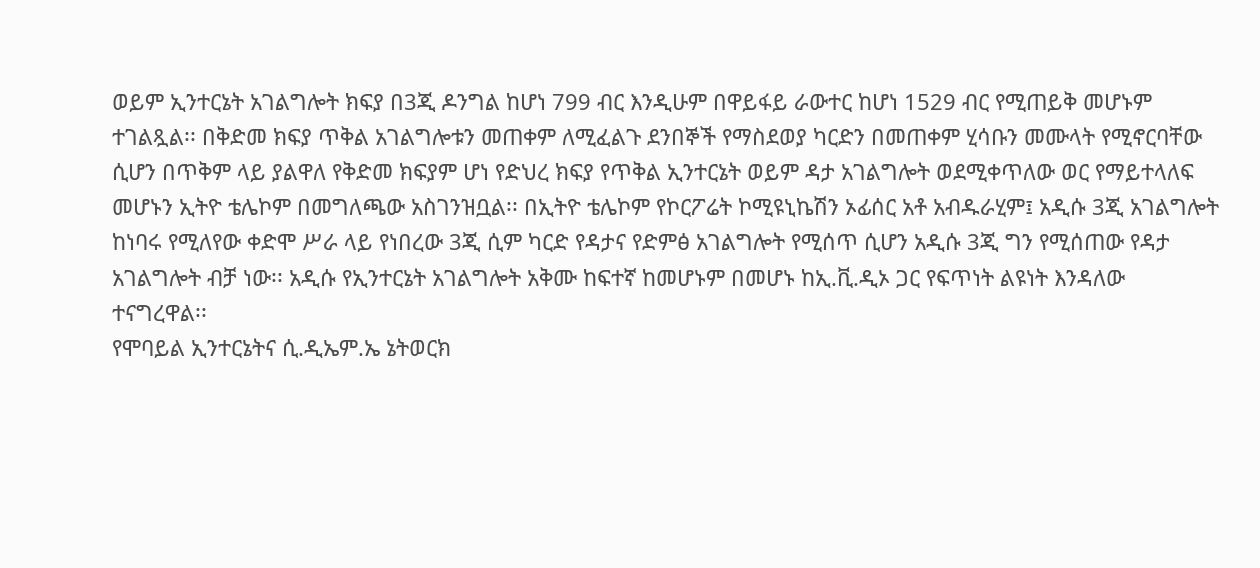ወይም ኢንተርኔት አገልግሎት ክፍያ በ3ጂ ዶንግል ከሆነ 799 ብር እንዲሁም በዋይፋይ ራውተር ከሆነ 1529 ብር የሚጠይቅ መሆኑም ተገልጿል፡፡ በቅድመ ክፍያ ጥቅል አገልግሎቱን መጠቀም ለሚፈልጉ ደንበኞች የማስደወያ ካርድን በመጠቀም ሂሳቡን መሙላት የሚኖርባቸው ሲሆን በጥቅም ላይ ያልዋለ የቅድመ ክፍያም ሆነ የድህረ ክፍያ የጥቅል ኢንተርኔት ወይም ዳታ አገልግሎት ወደሚቀጥለው ወር የማይተላለፍ መሆኑን ኢትዮ ቴሌኮም በመግለጫው አስገንዝቧል፡፡ በኢትዮ ቴሌኮም የኮርፖሬት ኮሚዩኒኬሽን ኦፊሰር አቶ አብዱራሂም፤ አዲሱ 3ጂ አገልግሎት ከነባሩ የሚለየው ቀድሞ ሥራ ላይ የነበረው 3ጂ ሲም ካርድ የዳታና የድምፅ አገልግሎት የሚሰጥ ሲሆን አዲሱ 3ጂ ግን የሚሰጠው የዳታ አገልግሎት ብቻ ነው፡፡ አዲሱ የኢንተርኔት አገልግሎት አቅሙ ከፍተኛ ከመሆኑም በመሆኑ ከኢ.ቪ.ዲኦ ጋር የፍጥነት ልዩነት እንዳለው ተናግረዋል፡፡
የሞባይል ኢንተርኔትና ሲ.ዲኤም.ኤ ኔትወርክ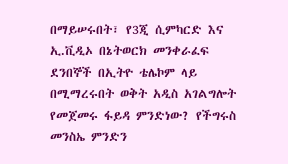በማይሠሩበት፣ የ3ጂ ሲምካርድ እና ኢ.ቪዲኦ በኔትወርክ መንቀራፈፍ ደንበኞች በኢትዮ ቴሌኮም ላይ በሚማረሩበት ወቅት አዲስ አገልግሎት የመጀመሩ ፋይዳ ምንድነው? የችግሩስ መንስኤ ምንድን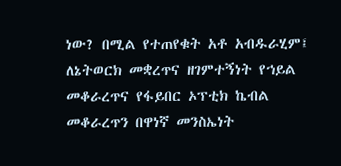ነው? በሚል የተጠየቁት አቶ አብዱራሂም፤ ለኔትወርክ መቋረጥና ዘገምተኝነት የኀይል መቆራረጥና የፋይበር ኦፕቲክ ኬብል መቆራረጥን በዋነኛ መንስኤነት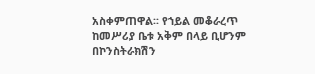አስቀምጠዋል፡፡ የኀይል መቆራረጥ ከመሥሪያ ቤቱ አቅም በላይ ቢሆንም በኮንስትራክሽን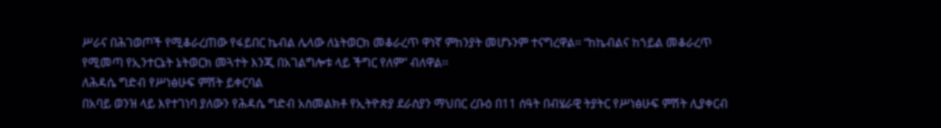ሥራና በሕገወጦች የሚቆራረጠው የፋይበር ኬብል ሌላው ለኔትወርክ መቆራረጥ ዋነኛ ምከንያት መሆኑንም ተናግረዋል፡፡ “ከኬብልና ከኀይል መቆራረጥ የሚመጣ የኢንተርኔት ኔትወርክ መጓተት እንጂ በአገልግሎቱ ላይ ችግር የለም” ብለዋል፡፡
ለሕዳሴ ግድብ የሥነፅሁፍ ምሽት ይቀርባል
በአባይ ወንዝ ላይ እየተገነባ ያለውን የሕዳሴ ግድብ አስመልክቶ የኢትዮጵያ ደራስያን ማህበር ረቡዕ በ11 ሰዓት በብሄራዊ ትያትር የሥነፅሁፍ ምሽት ሊያቀርብ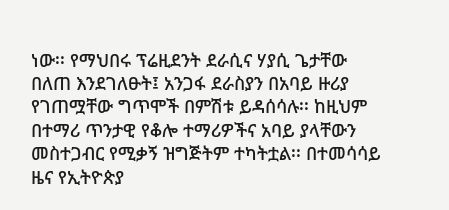ነው፡፡ የማህበሩ ፕሬዚደንት ደራሲና ሃያሲ ጌታቸው በለጠ እንደገለፁት፤ አንጋፋ ደራስያን በአባይ ዙሪያ የገጠሟቸው ግጥሞች በምሽቱ ይዳሰሳሉ፡፡ ከዚህም በተማሪ ጥንታዊ የቆሎ ተማሪዎችና አባይ ያላቸውን መስተጋብር የሚቃኝ ዝግጅትም ተካትቷል፡፡ በተመሳሳይ ዜና የኢትዮጵያ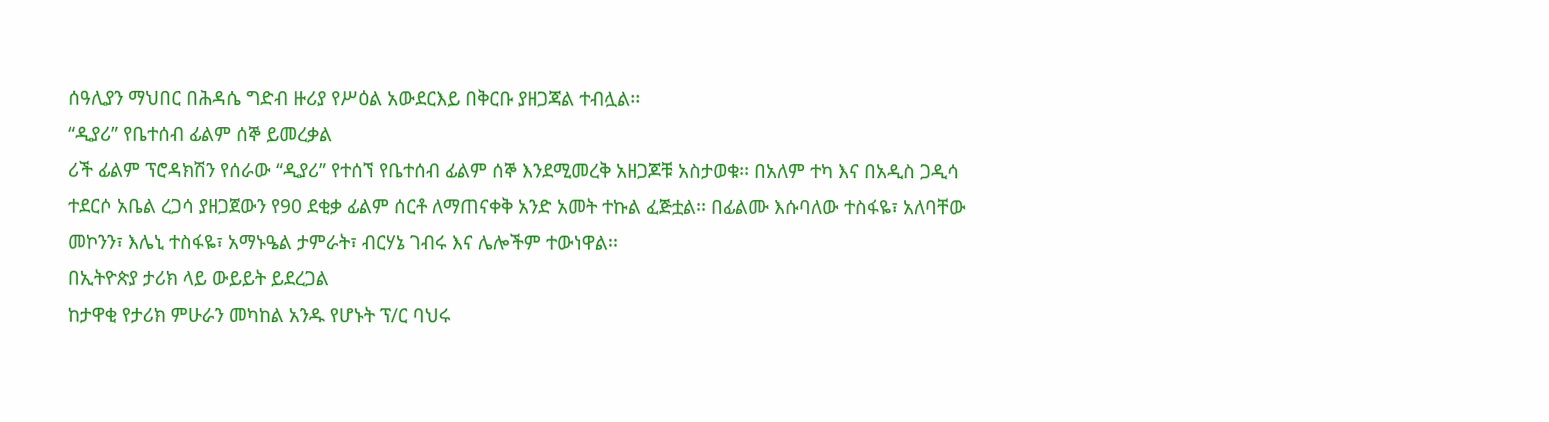ሰዓሊያን ማህበር በሕዳሴ ግድብ ዙሪያ የሥዕል አውደርእይ በቅርቡ ያዘጋጃል ተብሏል፡፡
“ዲያሪ” የቤተሰብ ፊልም ሰኞ ይመረቃል
ሪች ፊልም ፕሮዳክሽን የሰራው “ዲያሪ” የተሰኘ የቤተሰብ ፊልም ሰኞ እንደሚመረቅ አዘጋጆቹ አስታወቁ፡፡ በአለም ተካ እና በአዲስ ጋዲሳ ተደርሶ አቤል ረጋሳ ያዘጋጀውን የ90 ደቂቃ ፊልም ሰርቶ ለማጠናቀቅ አንድ አመት ተኩል ፈጅቷል፡፡ በፊልሙ እሱባለው ተስፋዬ፣ አለባቸው መኮንን፣ እሌኒ ተስፋዬ፣ አማኑዔል ታምራት፣ ብርሃኔ ገብሩ እና ሌሎችም ተውነዋል፡፡
በኢትዮጵያ ታሪክ ላይ ውይይት ይደረጋል
ከታዋቂ የታሪክ ምሁራን መካከል አንዱ የሆኑት ፕ/ር ባህሩ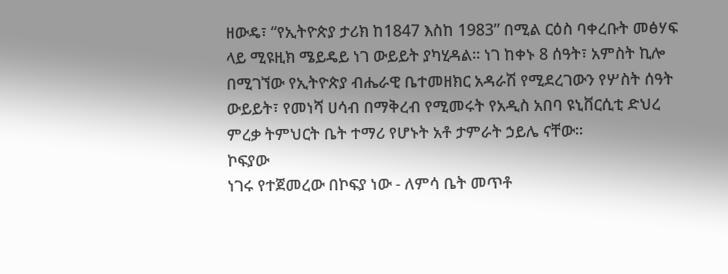ዘውዴ፣ “የኢትዮጵያ ታሪክ ከ1847 እስከ 1983” በሚል ርዕስ ባቀረቡት መፅሃፍ ላይ ሚዩዚክ ሜይዴይ ነገ ውይይት ያካሂዳል፡፡ ነገ ከቀኑ 8 ሰዓት፣ አምስት ኪሎ በሚገኘው የኢትዮጵያ ብሔራዊ ቤተመዘክር አዳራሽ የሚደረገውን የሦስት ሰዓት ውይይት፣ የመነሻ ሀሳብ በማቅረብ የሚመሩት የአዲስ አበባ ዩኒቨርሲቲ ድህረ ምረቃ ትምህርት ቤት ተማሪ የሆኑት አቶ ታምራት ኃይሌ ናቸው፡፡
ኮፍያው
ነገሩ የተጀመረው በኮፍያ ነው - ለምሳ ቤት መጥቶ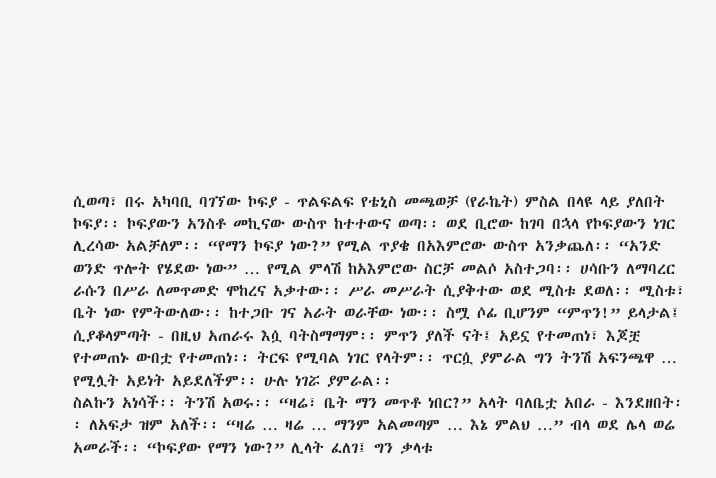ሲወጣ፣ በሩ አካባቢ ባገኘው ኮፍያ - ጥልፍልፍ የቴኒስ መጫወቻ (የራኬት) ምስል በላዩ ላይ ያለበት ኮፍያ፡፡ ኮፍያውን አንስቶ መኪናው ውስጥ ከተተውና ወጣ፡፡ ወደ ቢሮው ከገባ በኋላ የኮፍያውን ነገር ሊረሳው አልቻለም፡፡ “የማን ኮፍያ ነው?” የሚል ጥያቄ በአእምሮው ውስጥ አንቃጨለ፡፡ “አንድ ወንድ ጥሎት የሄደው ነው” … የሚል ምላሽ ከአእምሮው ስርቻ መልሶ አስተጋባ፡፡ ሀሳቡን ለማባረር ራሱን በሥራ ለመጥመድ ሞከረና አቃተው፡፡ ሥራ መሥራት ሲያቅተው ወደ ሚስቱ ደወለ፡፡ ሚስቱ፣ ቤት ነው የምትውለው፡፡ ከተጋቡ ገና አራት ወራቸው ነው፡፡ ስሟ ሶፊ ቢሆንም “ምጥን!” ይላታል፤ ሲያቆላምጣት - በዚህ አጠራሩ እሷ ባትስማማም፡፡ ምጥን ያለች ናት፤ አይኗ የተመጠነ፣ እጆቿ የተመጠኑ ውበቷ የተመጠነ፡፡ ትርፍ የሚባል ነገር የላትም፡፡ ጥርሷ ያምራል ግን ትንሽ አፍንጫዋ … የሚሏት አይነት አይደለችም፡፡ ሁሉ ነገሯ ያምራል፡፡
ስልኩን አነሳች፡፡ ትንሽ አወሩ፡፡ “ዛሬ፣ ቤት ማን መጥቶ ነበር?” አላት ባለቤቷ አበራ - እንደዘበት፡፡ ለአፍታ ዝም አለች፡፡ “ዛሬ … ዛሬ … ማንም አልመጣም … እኔ ምልህ …” ብላ ወደ ሌላ ወሬ አመራች፡፡ “ኮፍያው የማን ነው?” ሊላት ፈለገ፤ ግን ቃላቱ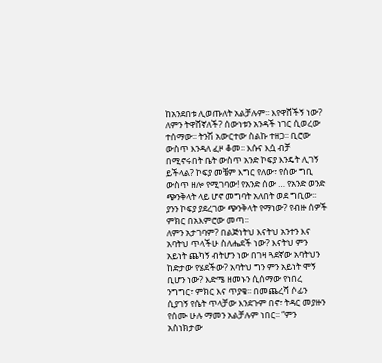ከአንደበቱ ሊወጡለት አልቻሉም፡፡ እየዋሸችኝ ነው? ለምን ትዋሸኛለች? ሰውነቱን አንዳች ነገር ሲወረው ተሰማው፡፡ ትንሽ አውርተው ስልኩ ተዘጋ፡፡ ቢሮው ውስጥ እንዳለ ፈዞ ቆመ፡፡ እሱና እሷ ብቻ በሚኖሩበት ቤት ውስጥ አንድ ኮፍያ እንዴት ሊገኝ ይችላል? ኮፍያ መቼም እግር የለው፣ የሰው ግቢ ውስጥ ዘሎ የሚገባው! የአንድ ሰው … የአንድ ወንድ ጭንቅላት ላይ ሆኖ መግባት አለበት ወደ ግቢው፡፡ ያንን ኮፍያ ያደረገው ጭንቅላት የማነው? የብዙ ሰዎች ምክር በአእምሮው መጣ፡፡
ለምን አታገባም? በልጅነትህ እናትህ አንተን እና አባትህ ጥላችሁ ስለሔደች ነው? እናትህ ምን አይነት ጨካኝ ብትሆን ነው በገዛ ጓደኛው አባትህን ከድታው የሄደችው? አባትህ ግን ምን አይነት ሞኝ ቢሆን ነው? እድሜ ዘመኑን ሲሰማው የነበረ ንግግር፣ ምክር እና ጥያቄ፡፡ በመጨረሻ ሶፊን ሲያገኝ የሴት ጥላቻው እንደጉም በኖ፣ ትዳር መያዙን የሰሙ ሁሉ ማመን አልቻሉም ነበር፡፡ “ምን አስነክታው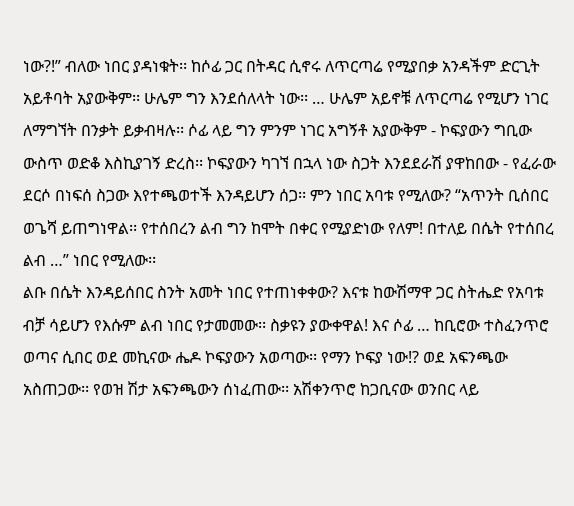ነው?!” ብለው ነበር ያዳነቁት፡፡ ከሶፊ ጋር በትዳር ሲኖሩ ለጥርጣሬ የሚያበቃ አንዳችም ድርጊት አይቶባት አያውቅም፡፡ ሁሌም ግን እንደሰለላት ነው፡፡ … ሁሌም አይኖቹ ለጥርጣሬ የሚሆን ነገር ለማግኘት በንቃት ይቃብዛሉ፡፡ ሶፊ ላይ ግን ምንም ነገር አግኝቶ አያውቅም - ኮፍያውን ግቢው ውስጥ ወድቆ እስኪያገኝ ድረስ፡፡ ኮፍያውን ካገኘ በኋላ ነው ስጋት እንደደራሽ ያዋከበው - የፈራው ደርሶ በነፍሰ ስጋው እየተጫወተች እንዳይሆን ሰጋ፡፡ ምን ነበር አባቱ የሚለው? “አጥንት ቢሰበር ወጌሻ ይጠግነዋል፡፡ የተሰበረን ልብ ግን ከሞት በቀር የሚያድነው የለም! በተለይ በሴት የተሰበረ ልብ …” ነበር የሚለው፡፡
ልቡ በሴት እንዳይሰበር ስንት አመት ነበር የተጠነቀቀው? እናቱ ከውሽማዋ ጋር ስትሔድ የአባቱ ብቻ ሳይሆን የእሱም ልብ ነበር የታመመው፡፡ ስቃዩን ያውቀዋል! እና ሶፊ … ከቢሮው ተስፈንጥሮ ወጣና ሲበር ወደ መኪናው ሔዶ ኮፍያውን አወጣው፡፡ የማን ኮፍያ ነው!? ወደ አፍንጫው አስጠጋው፡፡ የወዝ ሽታ አፍንጫውን ሰነፈጠው፡፡ አሽቀንጥሮ ከጋቢናው ወንበር ላይ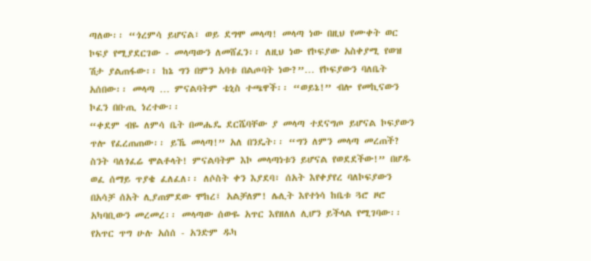ጣለው፡፡ “ጎረምሳ ይሆናል፣ ወይ ደግሞ መላጣ! መላጣ ነው በዚህ የሙቀት ወር ኮፍያ የሚያደርገው - መላጣውን ለመሸፈን፡፡ ለዚህ ነው የኮፍያው አስቀያሚ የወዝ ሽታ ያልጠፋው፡፡ ከኔ ግን በምን አባቱ በልጦባት ነው?”… የኮፍያውን ባለቤት አሰበው፡፡ መላጣ … ምናልባትም ቴኒስ ተጫዋች፡፡ “ወይኔ!” ብሎ የመኪናውን ኮፈን በቡጢ ነረተው፡፡
“ቀደም ብዬ ለምሳ ቤት በመሔዴ ደርሼባቸው ያ መላጣ ተደናግጦ ይሆናል ኮፍያውን ጥሎ የፈረጠጠው፡፡ ይኼ መላጣ!” አለ በንዴት፡፡ “ግን ለምን መላጣ መረጠች? ስንት ባለጎፈሬ ሞልቶላት! ምናልባትም እኮ መላጣነቱን ይሆናል የወደደችው!” በሆዱ ወፈ ሰማይ ጥያቄ ፈለፈለ፡፡ ለሶስት ቀን እያደባ፣ ሰአት እየቀያየረ ባለኮፍያውን በአሳቻ ሰአት ሊያጠምደው ሞከረ፤ አልቻለም! ሌሊት እየተነሳ ከቤቱ ጓሮ ዞሮ አካባቢውን መረመረ፡፡ መላጣው ሰውዬ አጥር እየዘለለ ሊሆን ይችላል የሚገባው፡፡ የአጥር ጥግ ሁሉ አሰሰ - አንድም ዱካ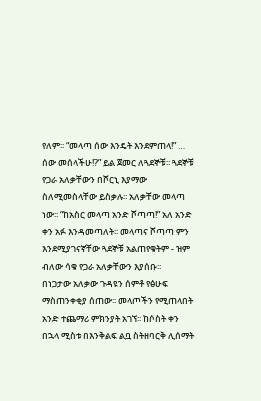የለም፡፡ “መላጣ ሰው እንዴት እንደምጠላ!” … ሰው መሰላችሁ!?” ይል ጀመር ለጓደኞቹ፡፡ ጓደኞቹ የጋራ አለቃቸውን በሾርኒ እያማው ስለሚመስላቸው ይስቃሉ፡፡ አለቃቸው መላጣ ነው፡፡ “ከአስር መላጣ አንድ ሾጣጣ!” አለ አንድ ቀን አፉ እንዳመጣለት፡፡ መላጣና ሾጣጣ ምን እንደሚያገናኛቸው ጓደኞቹ አልጠየቁትም - ዝም ብለው ሳቁ የጋራ አለቃቸውን እያሰቡ፡፡
በነጋታው አለቃው ጉዳዩን ሰምቶ የፅሁፍ ማስጠንቀቂያ ሰጠው፡፡ መላጦችን የሚጠላበት አንድ ተጨማሪ ምክንያት አገኘ፡፡ ከሶስት ቀን በኋላ ሚስቱ በእንቅልፍ ልቧ ስትዘባርቅ ሊሰማት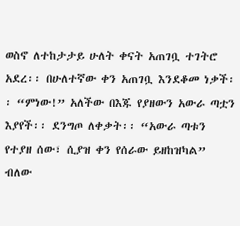ወስኖ ለተከታታይ ሁለት ቀናት አጠገቧ ተገትሮ አደረ፡፡ በሁለተኛው ቀን አጠገቧ እንደቆመ ነቃች፡፡ “ምነው!” አለችው በእጁ የያዘውን አውራ ጣቷን እያየች፡፡ ደንግጦ ለቀቃት፡፡ “አውራ ጣቱን የተያዘ ሰው፣ ሲያዝ ቀን የሰራው ይዘከዝካል” ብለው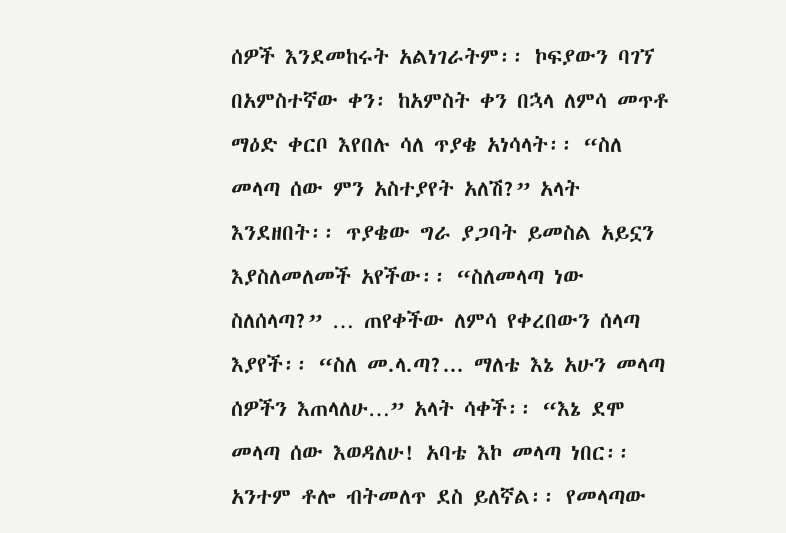ሰዎች እንደመከሩት አልነገራትም፡፡ ኮፍያውን ባገኘ በአምስተኛው ቀን፡ ከአምስት ቀን በኋላ ለምሳ መጥቶ ማዕድ ቀርቦ እየበሉ ሳለ ጥያቄ አነሳላት፡፡ “ስለ መላጣ ሰው ምን አስተያየት አለሽ?” አላት እንደዘበት፡፡ ጥያቄው ግራ ያጋባት ይመስል አይኗን እያስለመለመች አየችው፡፡ “ስለመላጣ ነው ስለሰላጣ?” … ጠየቀችው ለምሳ የቀረበውን ሰላጣ እያየች፡፡ “ስለ መ.ላ.ጣ?... ማለቴ እኔ አሁን መላጣ ሰዎችን እጠላለሁ…” አላት ሳቀች፡፡ “እኔ ደሞ መላጣ ሰው እወዳለሁ! አባቴ እኮ መላጣ ነበር፡፡ አንተም ቶሎ ብትመለጥ ደስ ይለኛል፡፡ የመላጣው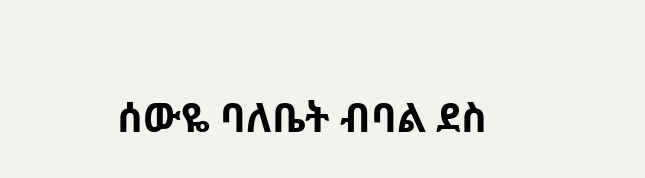ሰውዬ ባለቤት ብባል ደስ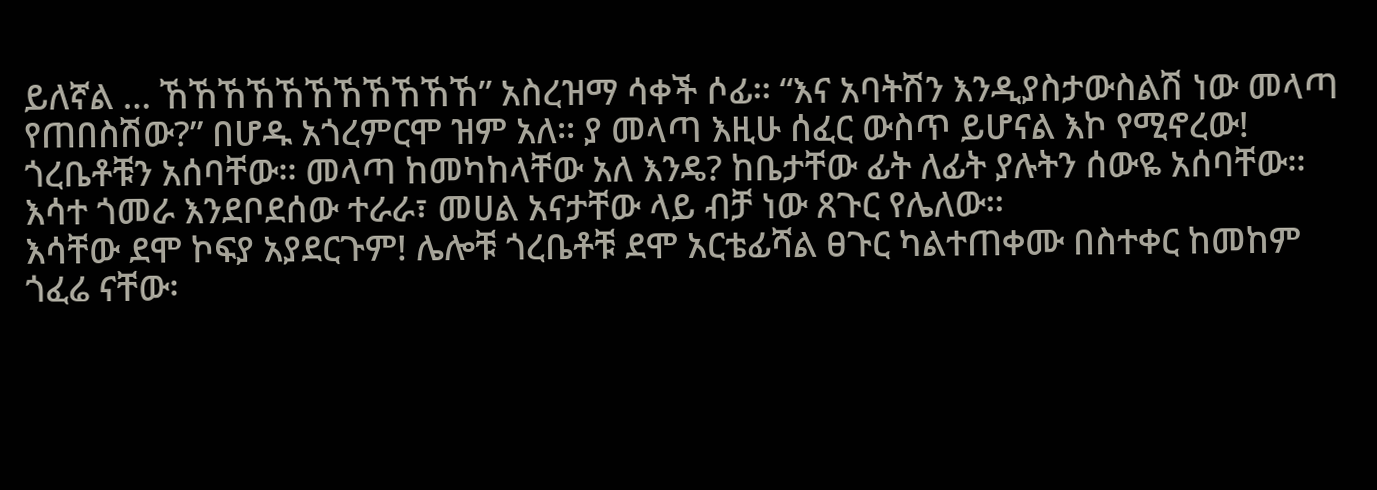ይለኛል … ኸኸኸኸኸኸኸኸኸኸኸ” አስረዝማ ሳቀች ሶፊ፡፡ “እና አባትሽን እንዲያስታውስልሽ ነው መላጣ የጠበስሽው?” በሆዱ አጎረምርሞ ዝም አለ፡፡ ያ መላጣ እዚሁ ሰፈር ውስጥ ይሆናል እኮ የሚኖረው! ጎረቤቶቹን አሰባቸው፡፡ መላጣ ከመካከላቸው አለ እንዴ? ከቤታቸው ፊት ለፊት ያሉትን ሰውዬ አሰባቸው፡፡ እሳተ ጎመራ እንደቦደሰው ተራራ፣ መሀል አናታቸው ላይ ብቻ ነው ጸጉር የሌለው፡፡
እሳቸው ደሞ ኮፍያ አያደርጉም! ሌሎቹ ጎረቤቶቹ ደሞ አርቴፊሻል ፀጉር ካልተጠቀሙ በስተቀር ከመከም ጎፈሬ ናቸው፡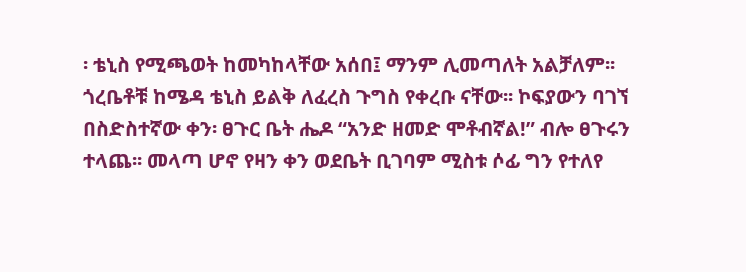፡ ቴኒስ የሚጫወት ከመካከላቸው አሰበ፤ ማንም ሊመጣለት አልቻለም፡፡ ጎረቤቶቹ ከሜዳ ቴኒስ ይልቅ ለፈረስ ጉግስ የቀረቡ ናቸው፡፡ ኮፍያውን ባገኘ በስድስተኛው ቀን፡ ፀጉር ቤት ሔዶ “አንድ ዘመድ ሞቶብኛል!” ብሎ ፀጉሩን ተላጨ፡፡ መላጣ ሆኖ የዛን ቀን ወደቤት ቢገባም ሚስቱ ሶፊ ግን የተለየ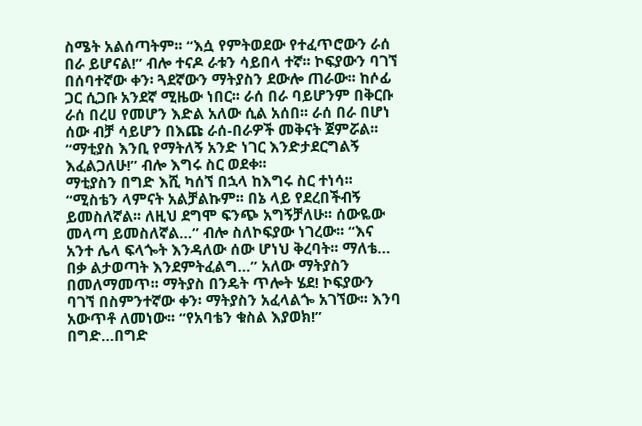ስሜት አልሰጣትም፡፡ “እሷ የምትወደው የተፈጥሮውን ራሰ በራ ይሆናል!” ብሎ ተናዶ ራቱን ሳይበላ ተኛ፡፡ ኮፍያውን ባገኘ በሰባተኛው ቀን፡ ጓደኛውን ማትያስን ደውሎ ጠራው፡፡ ከሶፊ ጋር ሲጋቡ አንደኛ ሚዜው ነበር፡፡ ራሰ በራ ባይሆንም በቅርቡ ራሰ በረሀ የመሆን እድል አለው ሲል አሰበ፡፡ ራሰ በራ በሆነ ሰው ብቻ ሳይሆን በእጩ ራሰ-በራዎች መቅናት ጀምሯል፡፡ “ማቲያስ እንቢ የማትለኝ አንድ ነገር እንድታደርግልኝ እፈልጋለሁ!” ብሎ እግሩ ስር ወደቀ፡፡
ማቲያስን በግድ እሺ ካሰኘ በኋላ ከእግሩ ስር ተነሳ፡፡ “ሚስቴን ላምናት አልቻልኩም፡፡ በኔ ላይ የደረበችብኝ ይመስለኛል፡፡ ለዚህ ደግሞ ፍንጭ አግኝቻለሁ፡፡ ሰውዬው መላጣ ይመስለኛል…” ብሎ ስለኮፍያው ነገረው፡፡ “እና አንተ ሌላ ፍላጐት እንዳለው ሰው ሆነህ ቅረባት፡፡ ማለቴ… በቃ ልታወጣት እንደምትፈልግ…” አለው ማትያስን በመለማመጥ፡፡ ማትያስ በንዴት ጥሎት ሄደ! ኮፍያውን ባገኘ በስምንተኛው ቀን፡ ማትያስን አፈላልጐ አገኘው፡፡ እንባ አውጥቶ ለመነው፡፡ “የአባቴን ቁስል እያወክ!” በግድ…በግድ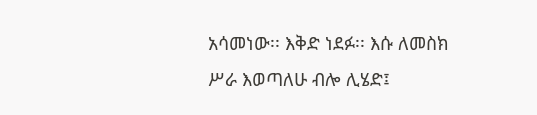አሳመነው፡፡ እቅድ ነደፉ፡፡ እሱ ለመስክ ሥራ እወጣለሁ ብሎ ሊሄድ፤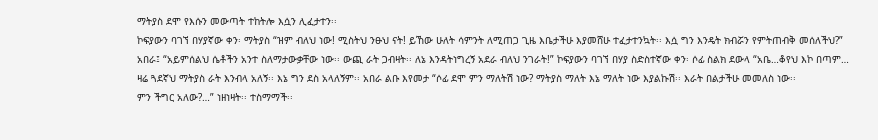ማትያስ ደሞ የእሱን መውጣት ተከትሎ እሷን ሊፈታተን፡፡
ኮፍያውን ባገኘ በሃያኛው ቀን፡ ማትያስ “ዝም ብለህ ነው! ሚስትህ ንፁህ ናት! ይኸው ሁለት ሳምንት ለሚጠጋ ጊዜ እቤታችሁ እያመሸሁ ተፈታተንኳት፡፡ እሷ ግን እንዴት ክብሯን የምትጠብቅ መሰለችህ?” አበራ፤ “አይምሰልህ ሴቶችን አንተ ስለማታውቃቸው ነው፡፡ ውጪ ራት ጋብዛት፡፡ ለኔ እንዳትነግረኝ አደራ ብለህ ንገራት!” ኮፍያውን ባገኘ በሃያ ስድስተኛው ቀን፡ ሶፊ ስልክ ደውላ “አቤ…ቆየህ እኮ በጣም… ዛሬ ጓደኛህ ማትያስ ራት እንብላ አለኝ፡፡ እኔ ግን ደስ አላለኝም፡፡ አበራ ልቡ እየመታ “ሶፊ ደሞ ምን ማለትሽ ነው? ማትያስ ማለት እኔ ማለት ነው እያልኩሽ፡፡ እራት በልታችሁ መመለስ ነው፡፡
ምን ችግር አለው?…” ነዘነዛት፡፡ ተስማማች፡፡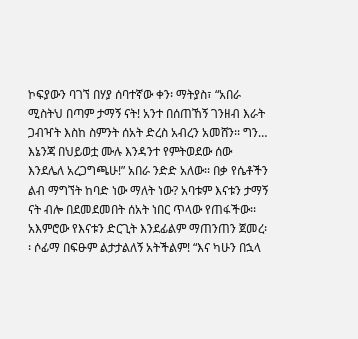ኮፍያውን ባገኘ በሃያ ሰባተኛው ቀን፡ ማትያስ፣ “አበራ ሚስትህ በጣም ታማኝ ናት! አንተ በሰጠኸኝ ገንዘብ እራት ጋብዣት እስከ ስምንት ሰአት ድረስ አብረን አመሸን፡፡ ግን… እኔንጃ በህይወቷ ሙሉ እንዳንተ የምትወደው ሰው እንደሌለ አረጋግጫሁ!” አበራ ንድድ አለው፡፡ በቃ የሴቶችን ልብ ማግኘት ከባድ ነው ማለት ነው? አባቱም እናቱን ታማኝ ናት ብሎ በደመደመበት ሰአት ነበር ጥላው የጠፋችው፡፡ አእምሮው የእናቱን ድርጊት እንደፊልም ማጠንጠን ጀመረ፡፡ ሶፊማ በፍፁም ልታታልለኝ አትችልም! “እና ካሁን በኋላ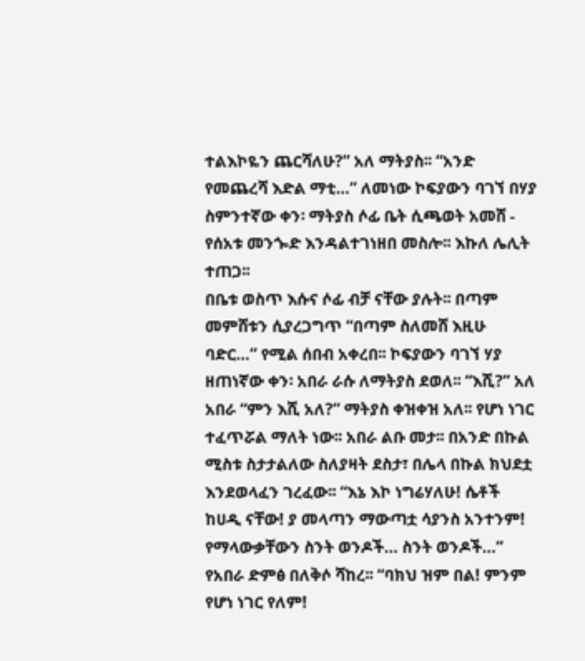ተልእኮዬን ጨርሻለሁ?” አለ ማትያስ፡፡ “አንድ የመጨረሻ እድል ማቲ…” ለመነው ኮፍያውን ባገኘ በሃያ ስምንተኛው ቀን፡ ማትያስ ሶፊ ቤት ሲጫወት አመሸ - የሰአቱ መንጐድ እንዳልተገነዘበ መስሎ፡፡ እኩለ ሌሊት ተጠጋ፡፡
በቤቱ ወስጥ እሱና ሶፊ ብቻ ናቸው ያሉት፡፡ በጣም መምሸቱን ሲያረጋግጥ “በጣም ስለመሸ እዚሁ ባድር…” የሚል ሰበብ አቀረበ፡፡ ኮፍያውን ባገኘ ሃያ ዘጠነኛው ቀን፡ አበራ ራሱ ለማትያስ ደወለ፡፡ “እሺ?” አለ አበራ “ምን እሺ አለ?” ማትያስ ቀዝቀዝ አለ፡፡ የሆነ ነገር ተፈጥሯል ማለት ነው፡፡ አበራ ልቡ መታ፡፡ በአንድ በኩል ሚስቱ ስታታልለው ስለያዛት ደስታ፣ በሌላ በኩል ክህደቷ እንደወላፈን ገረፈው፡፡ “እኔ እኮ ነግሬሃለሁ! ሴቶች ከሀዲ ናቸው! ያ መላጣን ማውጣቷ ሳያንስ አንተንም! የማላውቃቸውን ስንት ወንዶች… ስንት ወንዶች…” የአበራ ድምፅ በለቅሶ ሻከረ፡፡ “ባክህ ዝም በል! ምንም የሆነ ነገር የለም!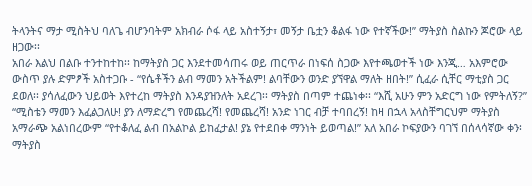ትላንትና ማታ ሚስትህ ባለጌ ብሆንባትም አክብራ ሶፋ ላይ አስተኝታ፣ መኝታ ቤቷን ቆልፋ ነው የተኛችው!” ማትያስ ስልኩን ጆሮው ላይ ዘጋው፡፡
አበራ እልህ በልቡ ተንተከተከ፡፡ ከማትያስ ጋር እንደተመሳጠሩ ወይ ጠርጥራ በነፍሰ ስጋው እየተጫወተች ነው እንጂ… አእምሮው ውስጥ ያሉ ድምፆች አስተጋቡ - “የሴቶችን ልብ ማመን አትችልም! ልባቸውን ወንድ ያኘዋል ማለት ዘበት!” ሲፈራ ሲቸር ማቲያስ ጋር ደወለ፡፡ ያሳለፈውን ህይወት እየተረከ ማትያስ እንዳያዝንለት አደረገ፡፡ ማትያስ በጣም ተጨነቀ፡፡ “እሺ አሁን ምን አድርግ ነው የምትለኝ?” “ሚስቴን ማመን እፈልጋለሁ! ያን ለማድረግ የመጨረሻ! የመጨረሻ! አንድ ነገር ብቻ ተባበረኝ! ከዛ በኋላ አላስቸግርህም ማትያስ አማራጭ አልነበረውም “የተቆለፈ ልብ በአልኮል ይከፈታል! ያኔ የተደበቀ ማንነት ይወጣል!” አለ አበራ ኮፍያውን ባገኘ በሰላሳኛው ቀን፡ ማትያስ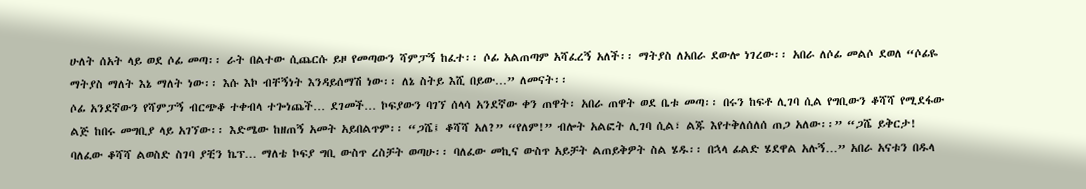ሁለት ሰአት ላይ ወደ ሶፊ መጣ፡፡ ራት በልተው ሲጨርሱ ይዞ የመጣውን ሻምፓኝ ከፈተ፡፡ ሶፊ አልጠጣም አሻፈረኝ አለች፡፡ ማትያስ ለአበራ ደውሎ ነገረው፡፡ አበራ ለሶፊ መልሶ ደወለ “ሶፊዬ ማትያስ ማለት እኔ ማለት ነው፡፡ እሱ እኮ ብቸኝነት እንዳይሰማሽ ነው፡፡ ለኔ ስትይ እሺ በይው…” ለመናት፡፡
ሶፊ አንደኛውን የሻምፓኝ ብርጭቆ ተቀብላ ተጐነጨች… ደገመች… ኮፍያውን ባገኘ ሰላሳ አንደኛው ቀን ጠዋት፡ አበራ ጠዋት ወደ ቤቱ መጣ፡፡ በሩን ከፍቶ ሊገባ ሲል የግቢውን ቆሻሻ የሚደፋው ልጅ ከበሩ መግቢያ ላይ አገኘው፡፡ እድሜው ከዘጠኝ አመት አይበልጥም፡፡ “ጋሼ፤ ቆሻሻ አለ?” “የለም!” ብሎት አልፎት ሊገባ ሲል፣ ልጁ እየተቅለሰለሰ ጠጋ አለው፡፡” “ጋሼ ይቅርታ! ባለፈው ቆሻሻ ልወስድ ስገባ ያቺን ኬፕ… ማለቴ ኮፍያ ግቢ ውስጥ ረስቻት ወጣሁ፡፡ ባለፈው መኪና ውስጥ አይቻት ልጠይቅዎት ስል ሄዱ፡፡ በኋላ ፊልድ ሄደዋል አሉኝ…” አበራ አናቱን በዱላ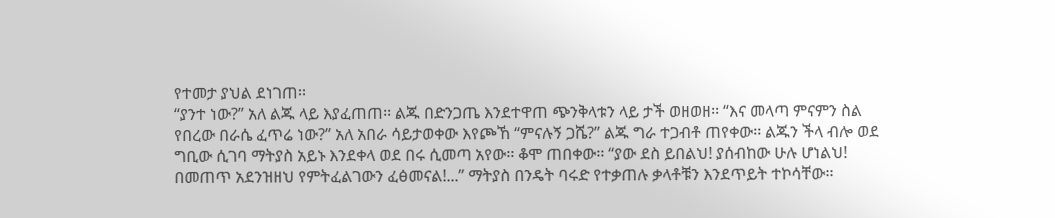የተመታ ያህል ደነገጠ፡፡
“ያንተ ነው?” አለ ልጁ ላይ እያፈጠጠ፡፡ ልጁ በድንጋጤ እንደተዋጠ ጭንቅላቱን ላይ ታች ወዘወዘ፡፡ “እና መላጣ ምናምን ስል የበረው በራሴ ፈጥሬ ነው?” አለ አበራ ሳይታወቀው እየጮኸ “ምናሉኝ ጋሼ?” ልጁ ግራ ተጋብቶ ጠየቀው፡፡ ልጁን ችላ ብሎ ወደ ግቢው ሲገባ ማትያስ አይኑ እንደቀላ ወደ በሩ ሲመጣ አየው፡፡ ቆሞ ጠበቀው፡፡ “ያው ደስ ይበልህ! ያሰብከው ሁሉ ሆነልህ! በመጠጥ አደንዝዘህ የምትፈልገውን ፈፅመናል!...” ማትያስ በንዴት ባሩድ የተቃጠሉ ቃላቶቹን እንደጥይት ተኮሳቸው፡፡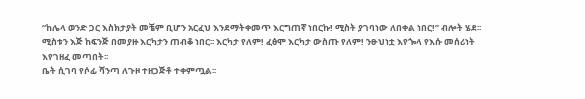“ከሌላ ወንድ ጋር እስክታያት መቼም ቢሆን አርፈህ እንደማትቀመጥ እርግጠኛ ነበርኩ! ሚስት ያገባነው ለበቀል ነበር!” ብሎት ሄደ፡፡ ሚስቱን እጅ ከፍንጅ በመያዙ እርካታን ጠብቆ ነበር፡፡ እርካታ የለም! ፈፅሞ እርካታ ውስጡ የለም! ንፁህነቷ እየጐላ የእሱ መሰሪነት እየገዘፈ መጣበት፡፡
ቤት ሲገባ የሶፊ ሻንጣ ለጉዞ ተዘጋጅቶ ተቀምጧል፡፡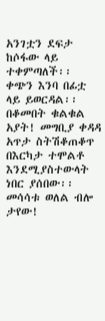አንገቷን ደፍታ ከሶፋው ላይ ተቀምጣለች፡፡ ቀጭን እንባ በፊቷ ላይ ይወርዳል፡፡ በቆመበት ቁልቁል አያት! መግቢያ ቀዳዳ አጥታ ስትሽቆጠቆጥ በእርካታ ተሞልቶ እንደሚያስተውላት ነበር ያሰበው፡፡ መሳሳቱ ወለል ብሎ ታየው!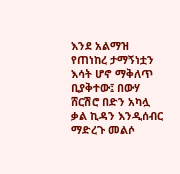እንደ አልማዝ የጠነከረ ታማኝነቷን እሳት ሆኖ ማቅለጥ ቢያቅተው፤ በውሃ ሸርሽሮ በድን አካሏ ቃል ኪዳን እንዲሰብር ማድረጉ መልሶ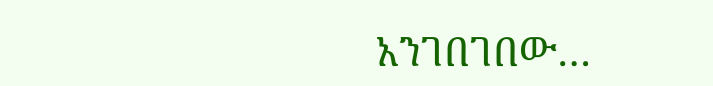አንገበገበው…